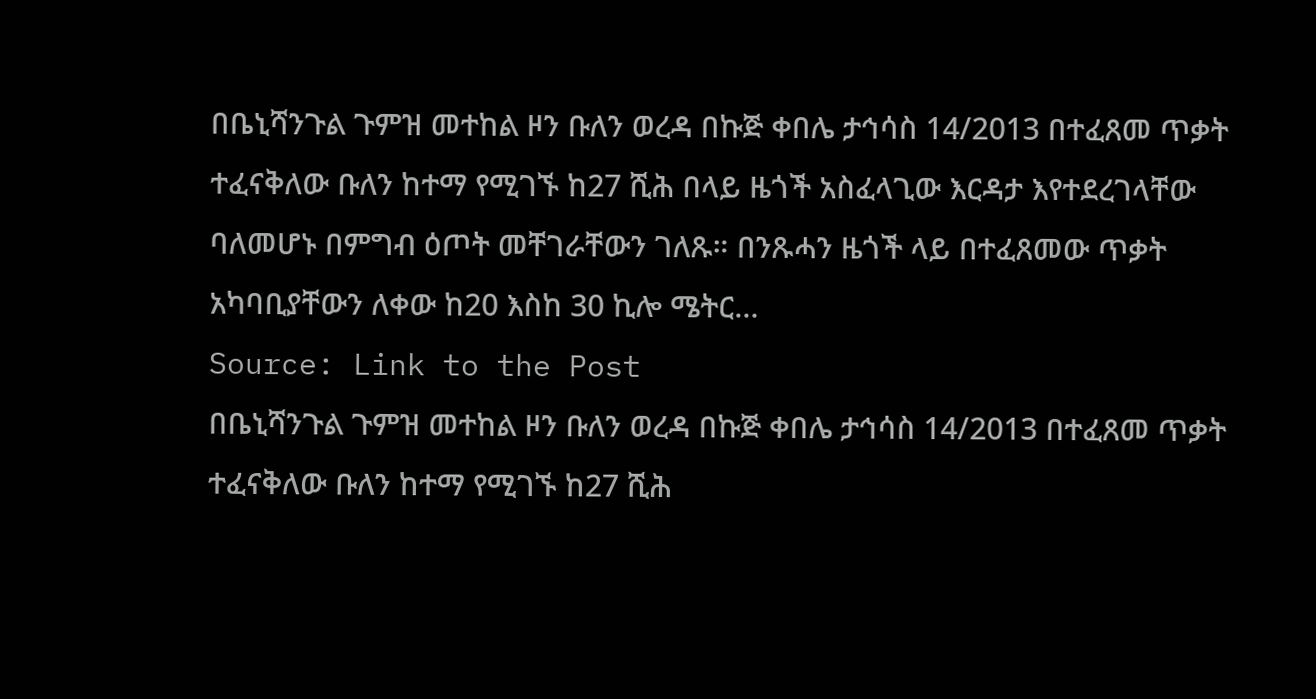በቤኒሻንጉል ጉምዝ መተከል ዞን ቡለን ወረዳ በኩጅ ቀበሌ ታኅሳስ 14/2013 በተፈጸመ ጥቃት ተፈናቅለው ቡለን ከተማ የሚገኙ ከ27 ሺሕ በላይ ዜጎች አስፈላጊው እርዳታ እየተደረገላቸው ባለመሆኑ በምግብ ዕጦት መቸገራቸውን ገለጹ። በንጹሓን ዜጎች ላይ በተፈጸመው ጥቃት አካባቢያቸውን ለቀው ከ20 እስከ 30 ኪሎ ሜትር…
Source: Link to the Post
በቤኒሻንጉል ጉምዝ መተከል ዞን ቡለን ወረዳ በኩጅ ቀበሌ ታኅሳስ 14/2013 በተፈጸመ ጥቃት ተፈናቅለው ቡለን ከተማ የሚገኙ ከ27 ሺሕ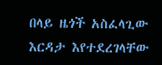በላይ ዜጎች አስፈላጊው እርዳታ እየተደረገላቸው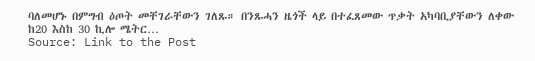ባለመሆኑ በምግብ ዕጦት መቸገራቸውን ገለጹ። በንጹሓን ዜጎች ላይ በተፈጸመው ጥቃት አካባቢያቸውን ለቀው ከ20 እስከ 30 ኪሎ ሜትር…
Source: Link to the Post